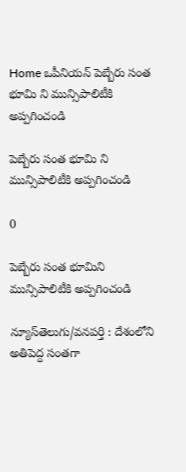Home ఒపీనియన్‌ పెబ్బేరు సంత భూమి ని మున్సిపాలిటీకి అప్ప‌గించండి

పెబ్బేరు సంత భూమి ని మున్సిపాలిటీకి అప్ప‌గించండి

0

పెబ్బేరు సంత భూమిని మున్సిపాలిటీకి అప్ప‌గించండి

న్యూస్‌తెలుగు/వనపర్తి : దేశంలోని అతిపెద్ద సంతగా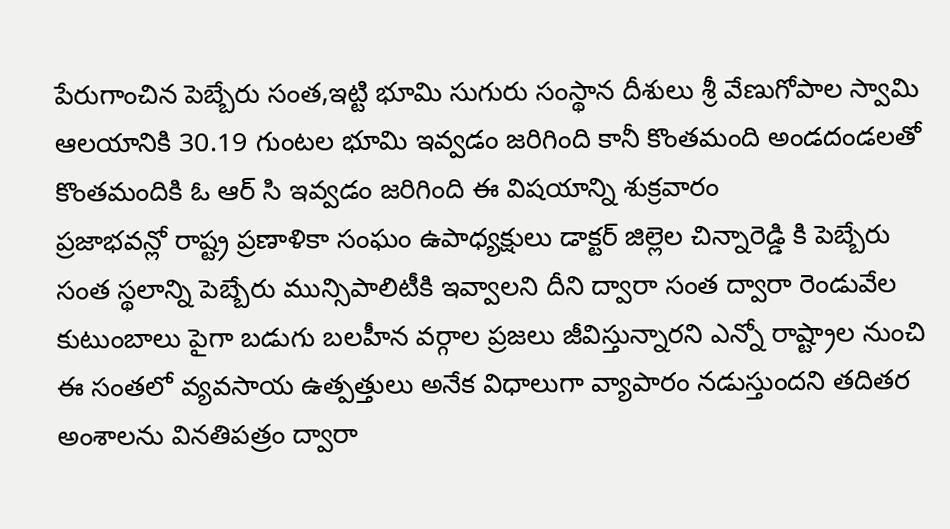పేరుగాంచిన పెబ్బేరు సంత,ఇట్టి భూమి సుగురు సంస్థాన దీశులు శ్రీ వేణుగోపాల స్వామి ఆలయానికి 30.19 గుంటల భూమి ఇవ్వడం జరిగింది కానీ కొంతమంది అండదండలతో కొంతమందికి ఓ ఆర్ సి ఇవ్వడం జరిగింది ఈ విషయాన్ని శుక్రవారం
ప్రజాభవన్లో రాష్ట్ర ప్రణాళికా సంఘం ఉపాధ్యక్షులు డాక్టర్ జిల్లెల చిన్నారెడ్డి కి పెబ్బేరు సంత స్థలాన్ని పెబ్బేరు మున్సిపాలిటీకి ఇవ్వాలని దీని ద్వారా సంత ద్వారా రెండువేల కుటుంబాలు పైగా బడుగు బలహీన వర్గాల ప్రజలు జీవిస్తున్నారని ఎన్నో రాష్ట్రాల నుంచి ఈ సంతలో వ్యవసాయ ఉత్పత్తులు అనేక విధాలుగా వ్యాపారం నడుస్తుందని తదితర అంశాలను వినతిపత్రం ద్వారా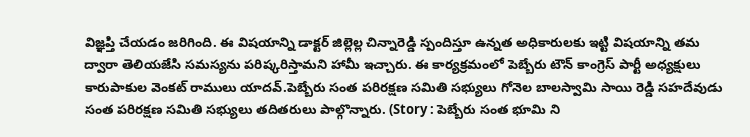విజ్ఞప్తి చేయడం జరిగింది. ఈ విషయాన్ని డాక్టర్ జిల్లెల్ల చిన్నారెడ్డి స్పందిస్తూ ఉన్నత అధికారులకు ఇట్టి విషయాన్ని తమ ద్వారా తెలియజేసి సమస్యను పరిష్కరిస్తామని హామీ ఇచ్చారు. ఈ కార్యక్రమంలో పెబ్బేరు టౌన్ కాంగ్రెస్ పార్టీ అధ్యక్షులు కారుపాకుల వెంకట్ రాములు యాదవ్.పెబ్బేరు సంత పరిరక్షణ సమితి సభ్యులు గోనెల బాలస్వామి సాయి రెడ్డి సహదేవుడు సంత పరిరక్షణ సమితి సభ్యులు తదితరులు పాల్గొన్నారు. (Story : పెబ్బేరు సంత భూమి ని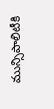మున్సిపాలిటీకి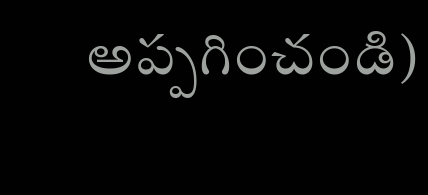అప్ప‌గించండి)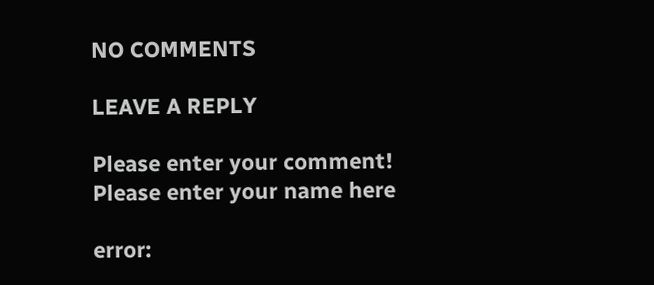NO COMMENTS

LEAVE A REPLY

Please enter your comment!
Please enter your name here

error: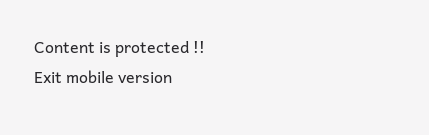Content is protected !!
Exit mobile version